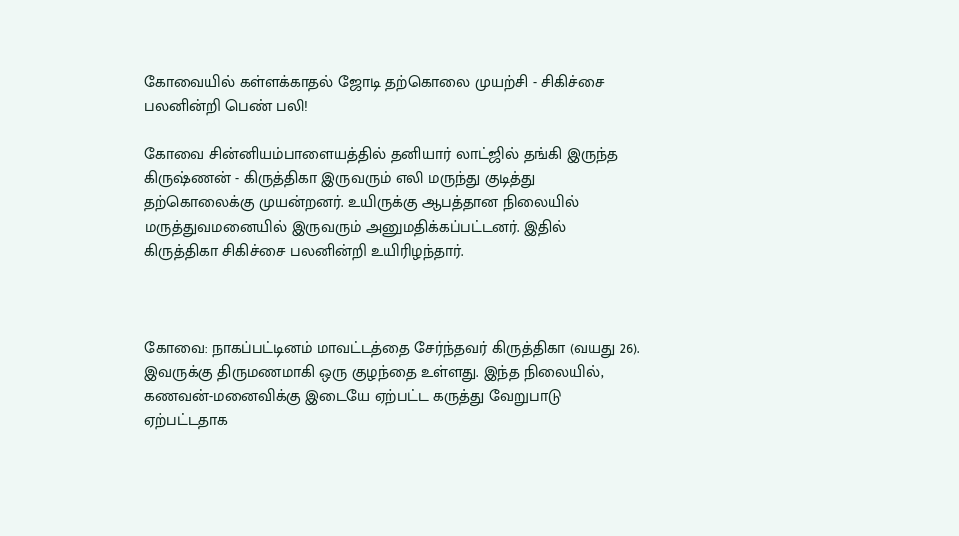கோவையில் கள்ளக்காதல் ஜோடி தற்கொலை முயற்சி - சிகிச்சை பலனின்றி பெண் பலி!

கோவை சின்னியம்பாளையத்தில் தனியார் லாட்ஜில் தங்கி இருந்த கிருஷ்ணன் - கிருத்திகா இருவரும் எலி மருந்து குடித்து தற்கொலைக்கு முயன்றனர். உயிருக்கு ஆபத்தான நிலையில் மருத்துவமனையில் இருவரும் அனுமதிக்கப்பட்டனர். இதில் கிருத்திகா சிகிச்சை பலனின்றி உயிரிழந்தார்.



கோவை: நாகப்பட்டினம் மாவட்டத்தை சேர்ந்தவர் கிருத்திகா (வயது 26). இவருக்கு திருமணமாகி ஒரு குழந்தை உள்ளது. இந்த நிலையில், கணவன்-மனைவிக்கு இடையே ஏற்பட்ட கருத்து வேறுபாடு ஏற்பட்டதாக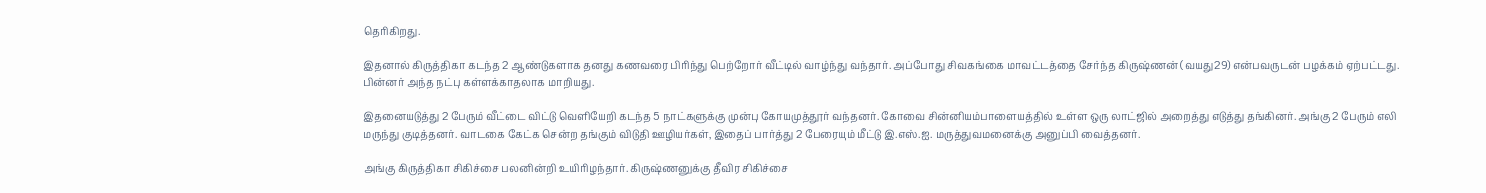தெரிகிறது.

இதனால் கிருத்திகா கடந்த 2 ஆண்டுகளாக தனது கணவரை பிரிந்து பெற்றோர் வீட்டில் வாழ்ந்து வந்தார். அப்போது சிவகங்கை மாவட்டத்தை சேர்ந்த கிருஷ்ணன் (வயது29) என்பவருடன் பழக்கம் ஏற்பட்டது. பின்னர் அந்த நட்பு கள்ளக்காதலாக மாறியது.

இதனையடுத்து 2 பேரும் வீட்டை விட்டு வெளியேறி கடந்த 5 நாட்களுக்கு முன்பு கோயமுத்தூர் வந்தனர். கோவை சின்னியம்பாளையத்தில் உள்ள ஒரு லாட்ஜில் அறைத்து எடுத்து தங்கினர். அங்கு 2 பேரும் எலி மருந்து குடித்தனர். வாடகை கேட்க சென்ற தங்கும் விடுதி ஊழியர்கள், இதைப் பார்த்து 2 பேரையும் மீட்டு இ.எஸ்.ஐ. மருத்துவமனைக்கு அனுப்பி வைத்தனர்.

அங்கு கிருத்திகா சிகிச்சை பலனின்றி உயிரிழந்தார். கிருஷ்ணனுக்கு தீவிர சிகிச்சை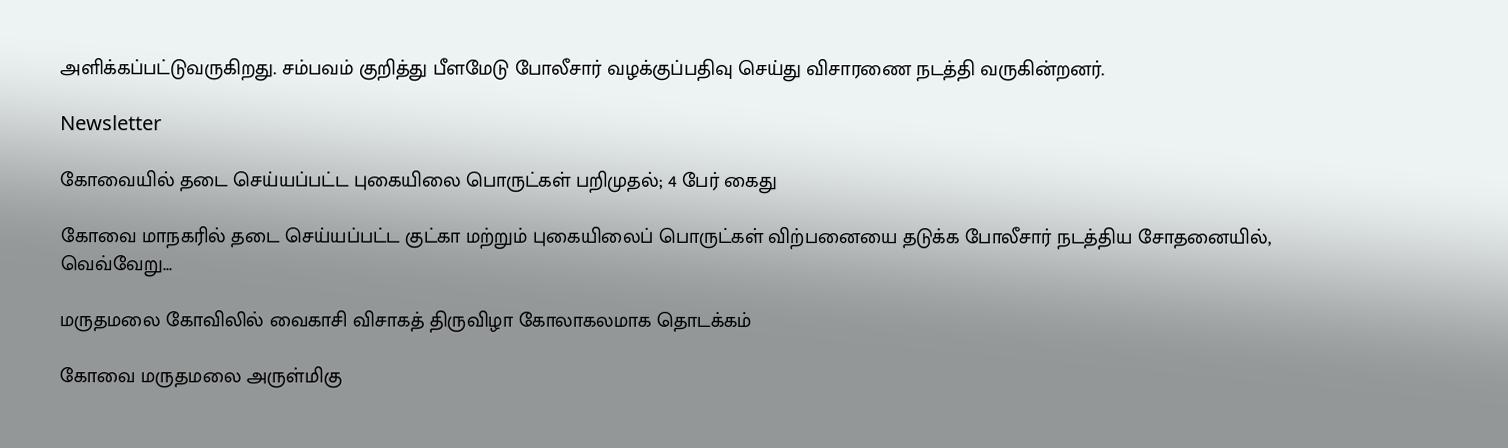அளிக்கப்பட்டுவருகிறது. சம்பவம் குறித்து பீளமேடு போலீசார் வழக்குப்பதிவு செய்து விசாரணை நடத்தி வருகின்றனர்.

Newsletter

கோவையில் தடை செய்யப்பட்ட புகையிலை பொருட்கள் பறிமுதல்; 4 பேர் கைது

கோவை மாநகரில் தடை செய்யப்பட்ட குட்கா மற்றும் புகையிலைப் பொருட்கள் விற்பனையை தடுக்க போலீசார் நடத்திய சோதனையில், வெவ்வேறு...

மருதமலை கோவிலில் வைகாசி விசாகத் திருவிழா கோலாகலமாக தொடக்கம்

கோவை மருதமலை அருள்மிகு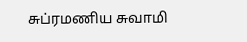சுப்ரமணிய சுவாமி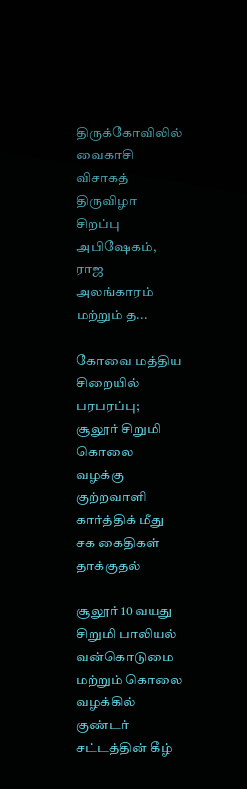திருக்கோவிலில் வைகாசி விசாகத் திருவிழா சிறப்பு அபிஷேகம், ராஜ அலங்காரம் மற்றும் த...

கோவை மத்திய சிறையில் பரபரப்பு; சூலூர் சிறுமி கொலை வழக்கு குற்றவாளி கார்த்திக் மீது சக கைதிகள் தாக்குதல்

சூலூர் 10 வயது சிறுமி பாலியல் வன்கொடுமை மற்றும் கொலை வழக்கில் குண்டர் சட்டத்தின் கீழ்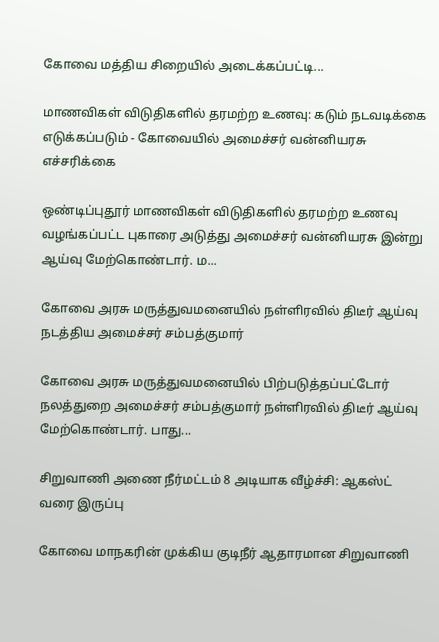கோவை மத்திய சிறையில் அடைக்கப்பட்டி...

மாணவிகள் விடுதிகளில் தரமற்ற உணவு: கடும் நடவடிக்கை எடுக்கப்படும் - கோவையில் அமைச்சர் வன்னியரசு எச்சரிக்கை

ஒண்டிப்புதூர் மாணவிகள் விடுதிகளில் தரமற்ற உணவு வழங்கப்பட்ட புகாரை அடுத்து அமைச்சர் வன்னியரசு இன்று ஆய்வு மேற்கொண்டார். ம...

கோவை அரசு மருத்துவமனையில் நள்ளிரவில் திடீர் ஆய்வு நடத்திய அமைச்சர் சம்பத்குமார்

கோவை அரசு மருத்துவமனையில் பிற்படுத்தப்பட்டோர் நலத்துறை அமைச்சர் சம்பத்குமார் நள்ளிரவில் திடீர் ஆய்வு மேற்கொண்டார். பாது...

சிறுவாணி அணை நீர்மட்டம் 8 அடியாக வீழ்ச்சி: ஆகஸ்ட் வரை இருப்பு

கோவை மாநகரின் முக்கிய குடிநீர் ஆதாரமான சிறுவாணி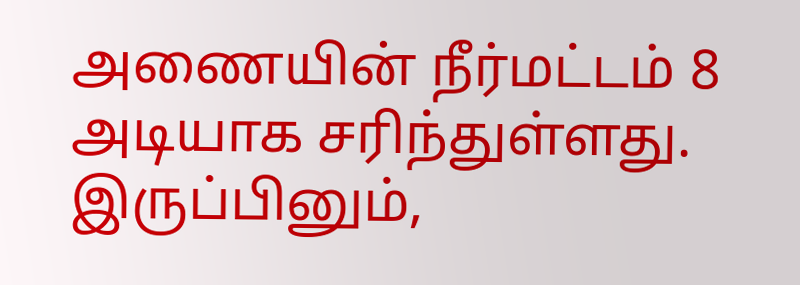அணையின் நீர்மட்டம் 8 அடியாக சரிந்துள்ளது. இருப்பினும்,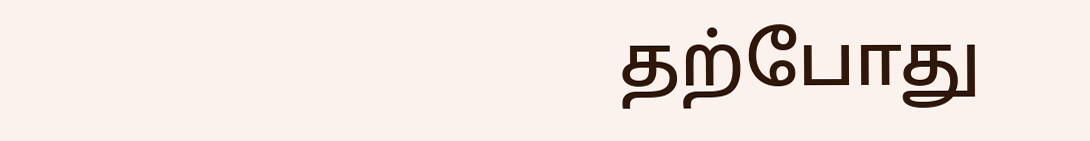தற்போது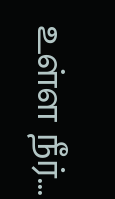உள்ள நீர்...